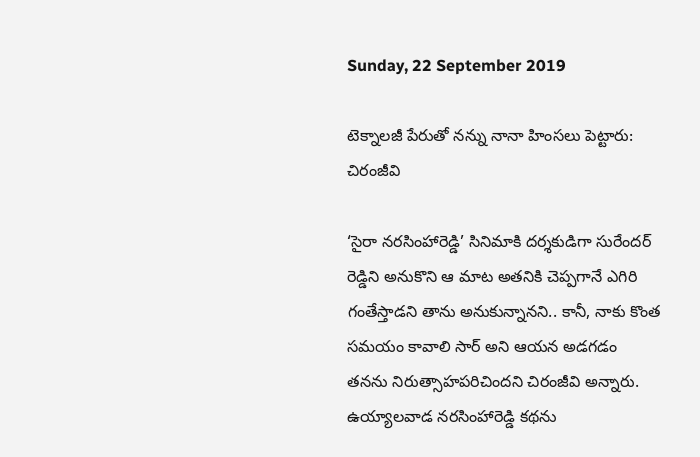Sunday, 22 September 2019

టెక్నాలజీ పేరుతో నన్ను నానా హింసలు పెట్టారు: చిరంజీవి

‘సైరా నరసింహారెడ్డి’ సినిమాకి దర్శకుడిగా సురేందర్ రెడ్డిని అనుకొని ఆ మాట అతనికి చెప్పగానే ఎగిరి గంతేస్తాడని తాను అనుకున్నానని.. కానీ, నాకు కొంత సమయం కావాలి సార్ అని ఆయన అడగడం తనను నిరుత్సాహపరిచిందని చిరంజీవి అన్నారు. ఉయ్యాలవాడ నరసింహారెడ్డి కథను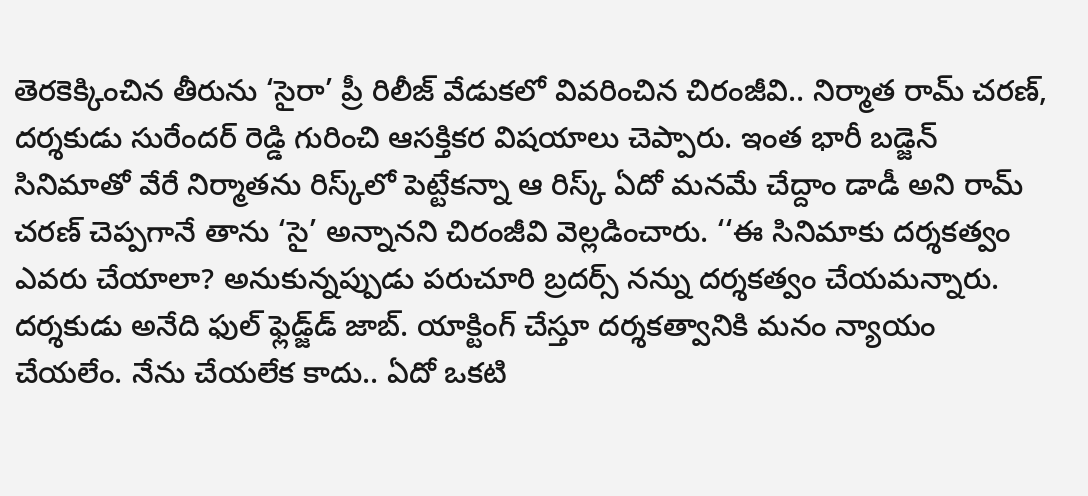తెరకెక్కించిన తీరును ‘సైరా’ ప్రీ రిలీజ్ వేడుకలో వివరించిన చిరంజీవి.. నిర్మాత రామ్ చరణ్, దర్శకుడు సురేందర్ రెడ్డి గురించి ఆసక్తికర విషయాలు చెప్పారు. ఇంత భారీ బడ్జెన్ సినిమాతో వేరే నిర్మాతను రిస్క్‌లో పెట్టేకన్నా ఆ రిస్క్ ఏదో మనమే చేద్దాం డాడీ అని రామ్ చరణ్ చెప్పగానే తాను ‘సై’ అన్నానని చిరంజీవి వెల్లడించారు. ‘‘ఈ సినిమాకు దర్శకత్వం ఎవరు చేయాలా? అనుకున్నప్పుడు పరుచూరి బ్రదర్స్‌ నన్ను దర్శకత్వం చేయమన్నారు. దర్శకుడు అనేది ఫుల్ ఫ్లెడ్జ్‌డ్ జాబ్. యాక్టింగ్ చేస్తూ దర్శకత్వానికి మనం న్యాయం చేయలేం. నేను చేయలేక కాదు.. ఏదో ఒకటి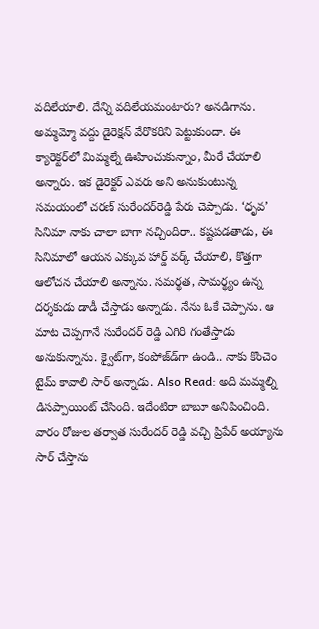వదిలేయాలి. దేన్ని వదిలేయమంటారు? అనడిగాను. అమ్మమ్మో వద్దు డైరెక్షన్ వేరొకరిని పెట్టుకుందా. ఈ క్యారెక్టర్‌లో మిమ్మల్నే ఊహించుకున్నాం, మీరే చేయాలి అన్నారు. ఇక డైరెక్టర్ ఎవరు అని అనుకుంటున్న సమయంలో చరణ్‌ సురేందర్‌రెడ్డి పేరు చెప్పాడు. ‘ధృవ’ సినిమా నాకు చాలా బాగా నచ్చిందిరా.. కష్టపడతాడు, ఈ సినిమాలో ఆయన ఎక్కువ హార్డ్ వర్క్ చేయాలి, కొత్తగా ఆలోచన చేయాలి అన్నాను. సమర్థత, సామర్థ్యం ఉన్న దర్శకుడు డాడీ చేస్తాడు అన్నాడు. నేను ఓకే చెప్పాను. ఆ మాట చెప్పగానే సురేందర్ రెడ్డి ఎగిరి గంతేస్తాడు అనుకున్నాను. క్వైట్‌గా, కంపోజ్‌డ్‌గా ఉండి.. నాకు కొంచెం టైమ్ కావాలి సార్ అన్నాడు. Also Read: అది మమ్మల్ని డిసప్పాయింట్ చేసింది. ఇదేంటిరా బాబూ అనిపించింది. వారం రోజుల తర్వాత సురేందర్ రెడ్డి వచ్చి ప్రిపేర్ అయ్యాను సార్ చేస్తాను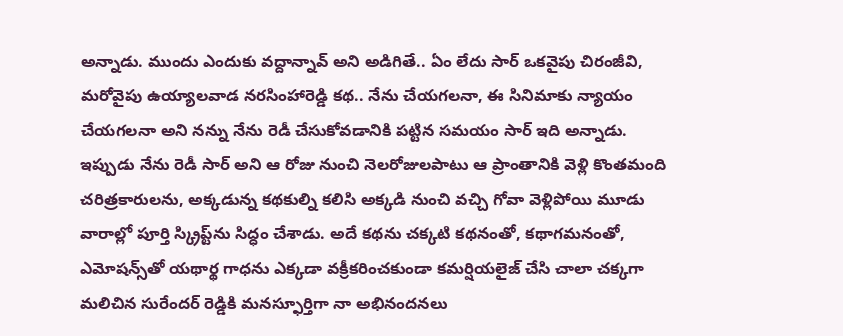అన్నాడు. ముందు ఎందుకు వద్దాన్నావ్ అని అడిగితే.. ఏం లేదు సార్ ఒకవైపు చిరంజీవి, మరోవైపు ఉయ్యాలవాడ నరసింహారెడ్డి కథ.. నేను చేయగలనా, ఈ సినిమాకు న్యాయం చేయగలనా అని నన్ను నేను రెడీ చేసుకోవడానికి పట్టిన సమయం సార్ ఇది అన్నాడు. ఇప్పుడు నేను రెడీ సార్ అని ఆ రోజు నుంచి నెలరోజులపాటు ఆ ప్రాంతానికి వెళ్లి కొంతమంది చరిత్రకారులను, అక్కడున్న కథకుల్ని కలిసి అక్కడి నుంచి వచ్చి గోవా వెళ్లిపోయి మూడు వారాల్లో పూర్తి స్క్రిప్ట్‌ను సిద్ధం చేశాడు. అదే కథను చక్కటి కథనంతో, కథాగమనంతో, ఎమోషన్స్‌తో యథార్థ గాధను ఎక్కడా వక్రీకరించకుండా కమర్షియలైజ్ చేసి చాలా చక్కగా మలిచిన సురేందర్ రెడ్డికి మనస్ఫూర్తిగా నా అభినందనలు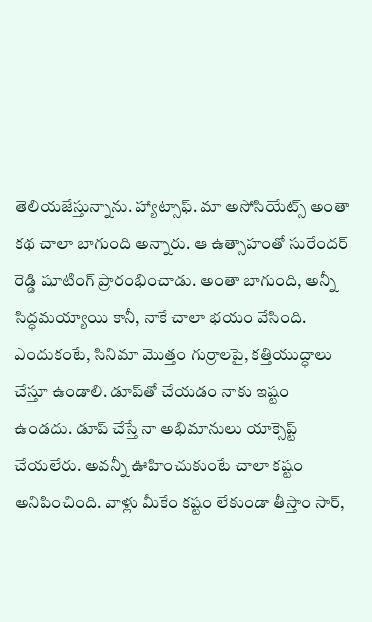తెలియజేస్తున్నాను. హ్యాట్సాఫ్. మా అసోసియేట్స్ అంతా కథ చాలా బాగుంది అన్నారు. ఆ ఉత్సాహంతో సురేందర్ రెడ్డి షూటింగ్ ప్రారంభించాడు. అంతా బాగుంది, అన్నీ సిద్ధమయ్యాయి కానీ, నాకే చాలా భయం వేసింది. ఎందుకంటే, సినిమా మొత్తం గుర్రాలపై, కత్తియుద్ధాలు చేస్తూ ఉండాలి. డూప్‌తో చేయడం నాకు ఇష్టం ఉండదు. డూప్ చేస్తే నా అభిమానులు యాక్సెప్ట్ చేయలేరు. అవన్నీ ఊహించుకుంటే చాలా కష్టం అనిపించింది. వాళ్లు మీకేం కష్టం లేకుండా తీస్తాం సార్,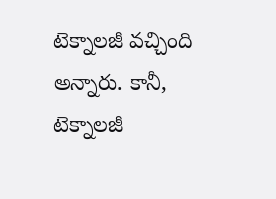టెక్నాలజీ వచ్చింది అన్నారు. కానీ, టెక్నాలజీ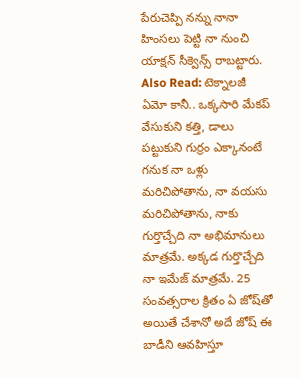పేరుచెప్పి నన్ను నానా హింసలు పెట్టి నా నుంచి యాక్షన్ సీక్వెన్స్ రాబట్టారు. Also Read: టెక్నాలజీ ఏమో కానీ.. ఒక్కసారి మేకప్ వేసుకుని కత్తి, డాలు పట్టుకుని గుర్రం ఎక్కానంటే గనుక నా ఒళ్లు మరిచిపోతాను, నా వయసు మరిచిపోతాను, నాకు గుర్తొచ్చేది నా అభిమానులు మాత్రమే. అక్కడ గుర్తొచ్చేది నా ఇమేజ్ మాత్రమే. 25 సంవత్సరాల క్రితం ఏ జోష్‌తో అయితే చేశానో అదే జోష్ ఈ బాడీని ఆవహిస్తూ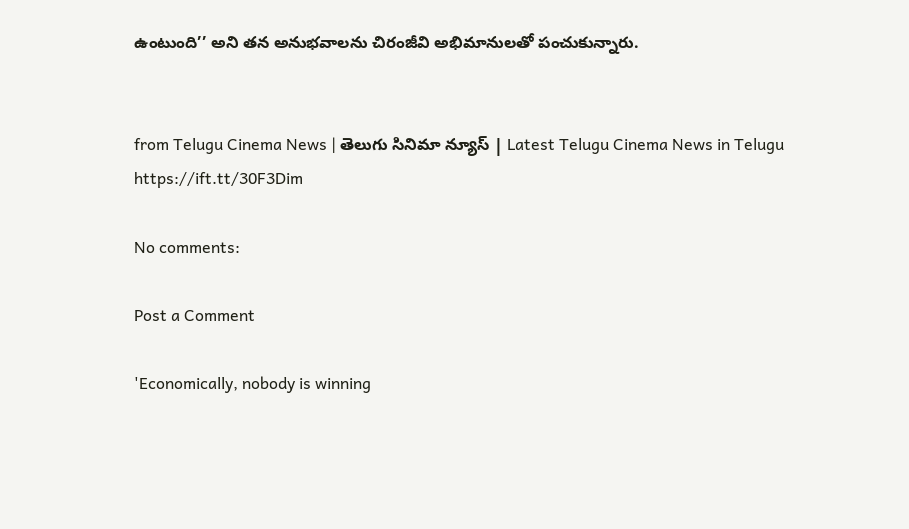ఉంటుంది’’ అని తన అనుభవాలను చిరంజీవి అభిమానులతో పంచుకున్నారు.


from Telugu Cinema News | తెలుగు సినిమా న్యూస్ | Latest Telugu Cinema News in Telugu https://ift.tt/30F3Dim

No comments:

Post a Comment

'Economically, nobody is winning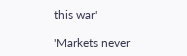this war'

'Markets never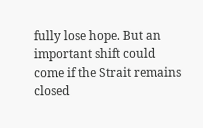fully lose hope. But an important shift could come if the Strait remains closed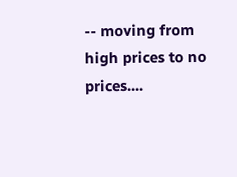-- moving from high prices to no prices....